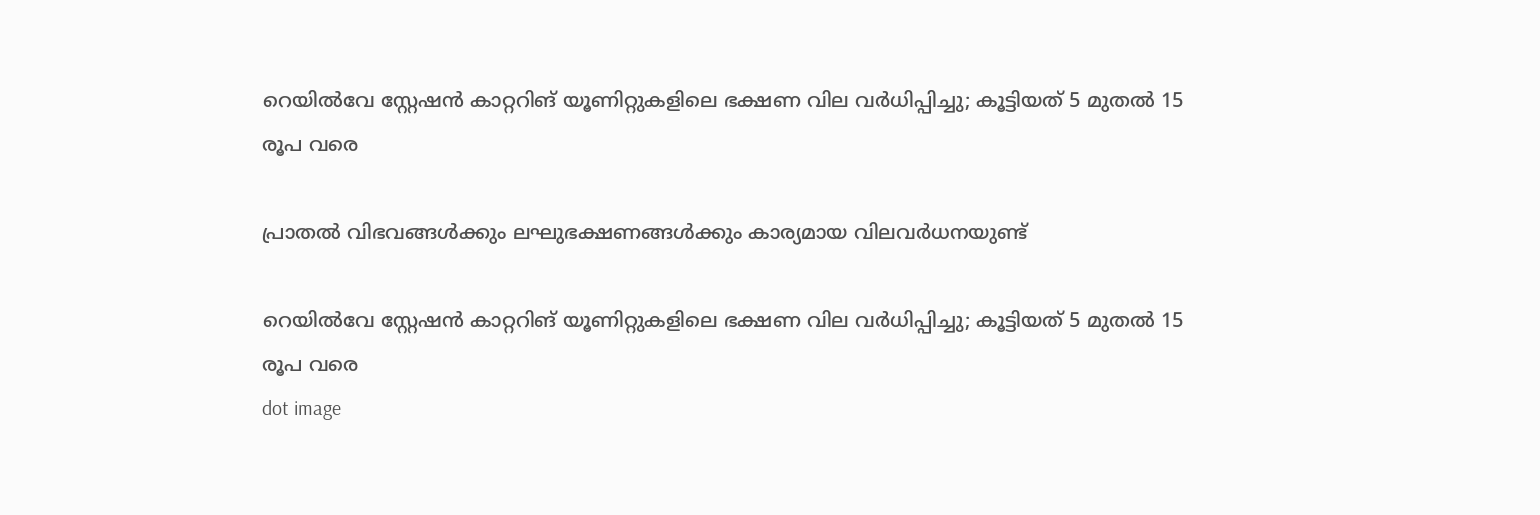റെയിൽവേ സ്റ്റേഷൻ കാറ്ററിങ് യൂണിറ്റുകളിലെ ഭക്ഷണ വില വർധിപ്പിച്ചു; കൂട്ടിയത് 5 മുതൽ 15 രൂപ വരെ

പ്രാതൽ വിഭവങ്ങൾക്കും ലഘുഭക്ഷണങ്ങൾക്കും കാര്യമായ വിലവർധനയുണ്ട്

റെയിൽവേ സ്റ്റേഷൻ കാറ്ററിങ് യൂണിറ്റുകളിലെ ഭക്ഷണ വില വർധിപ്പിച്ചു; കൂട്ടിയത് 5 മുതൽ 15 രൂപ വരെ
dot image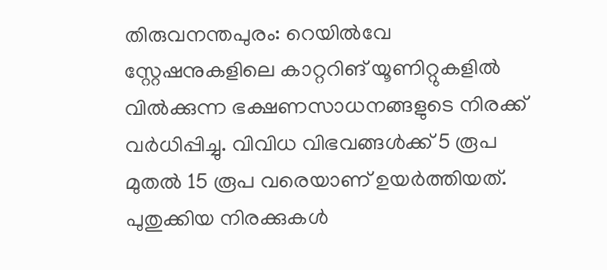തിരുവനന്തപുരം: റെയിൽവേ സ്റ്റേഷനുകളിലെ കാറ്ററിങ് യൂണിറ്റുകളിൽ വിൽക്കുന്ന ഭക്ഷണസാധനങ്ങളുടെ നിരക്ക് വർധിപ്പിച്ചു. വിവിധ വിഭവങ്ങൾക്ക് 5 രൂപ മുതൽ 15 രൂപ വരെയാണ് ഉയർത്തിയത്. പുതുക്കിയ നിരക്കുകൾ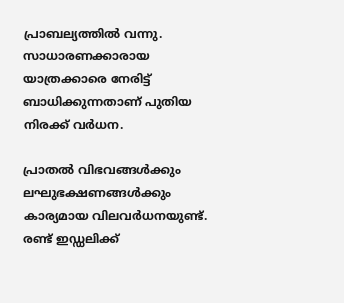പ്രാബല്യത്തിൽ വന്നു. സാധാരണക്കാരായ യാത്രക്കാരെ നേരിട്ട് ബാധിക്കുന്നതാണ് പുതിയ നിരക്ക് വർധന.

പ്രാതൽ വിഭവങ്ങൾക്കും ലഘുഭക്ഷണങ്ങൾക്കും കാര്യമായ വിലവർധനയുണ്ട്. രണ്ട് ഇഡ്ഡലിക്ക്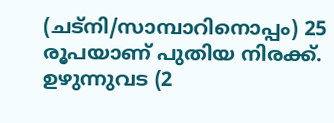(ചട്നി/സാമ്പാറിനൊപ്പം) 25 രൂപയാണ് പുതിയ നിരക്ക്. ഉഴുന്നുവട (2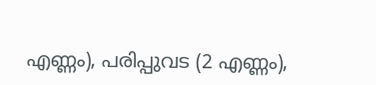എണ്ണം), പരിപ്പുവട (2 എണ്ണം),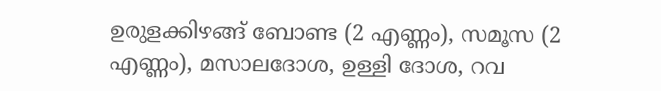ഉരുളക്കിഴങ്ങ് ബോണ്ട (2 എണ്ണം), സമൂസ (2 എണ്ണം), മസാലദോശ, ഉള്ളി ദോശ, റവ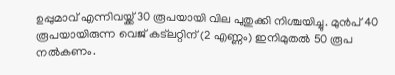ഉപ്പുമാവ് എന്നിവയ്ക്ക് 30 രൂപയായി വില പുതുക്കി നിശ്ചയിച്ചു. മുൻപ് 40 രൂപയായിരുന്ന വെജ് കട്‌ലറ്റിന് (2 എണ്ണം) ഇനിമുതൽ 50 രൂപ നൽകണം.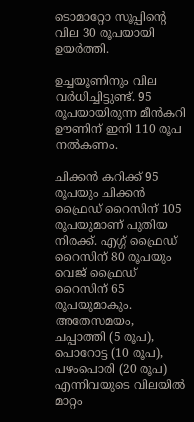ടൊമാറ്റോ സൂപ്പിന്റെ വില 30 രൂപയായി ഉയർത്തി.

ഉച്ചയൂണിനും വില വർധിച്ചിട്ടുണ്ട്. 95 രൂപയായിരുന്ന മീൻകറി ഊണിന് ഇനി 110 രൂപ നൽകണം.

ചിക്കൻ കറിക്ക് 95 രൂപയും ചിക്കൻ ഫ്രൈഡ് റൈസിന് 105 രൂപയുമാണ് പുതിയ നിരക്ക്. എഗ്ഗ് ഫ്രൈഡ് റൈസിന് 80 രൂപയും വെജ് ഫ്രൈഡ് റൈസിന് 65 രൂപയുമാകും. അതേസമയം, ചപ്പാത്തി (5 രൂപ), പൊറോട്ട (10 രൂപ), പഴംപൊരി (20 രൂപ) എന്നിവയുടെ വിലയിൽ മാറ്റം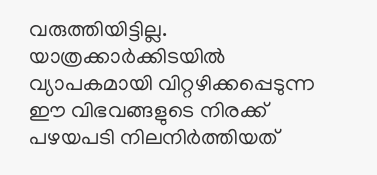വരുത്തിയിട്ടില്ല. യാത്രക്കാർക്കിടയിൽ വ്യാപകമായി വിറ്റഴിക്കപ്പെടുന്ന ഈ വിഭവങ്ങളുടെ നിരക്ക് പഴയപടി നിലനിർത്തിയത്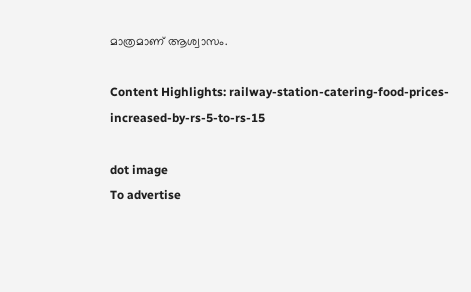മാത്രമാണ് ആശ്വാസം.

Content Highlights: railway-station-catering-food-prices-increased-by-rs-5-to-rs-15

dot image
To advertise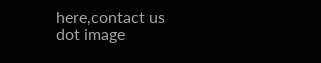here,contact us
dot image